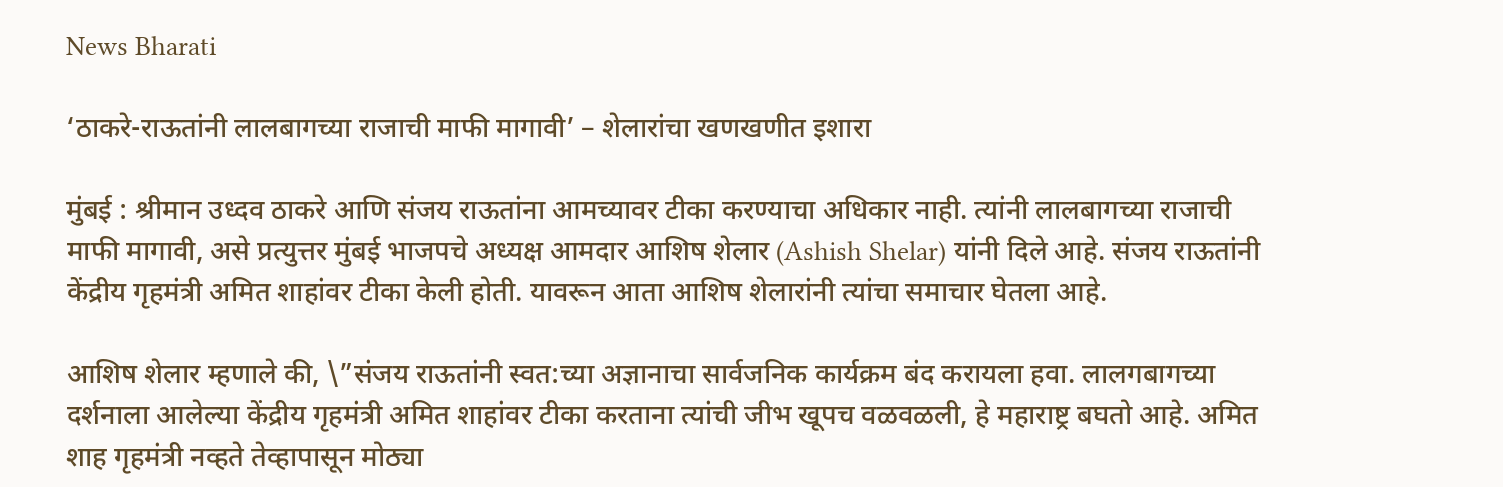News Bharati

‘ठाकरे-राऊतांनी लालबागच्या राजाची माफी मागावी’ – शेलारांचा खणखणीत इशारा

मुंबई : श्रीमान उध्दव ठाकरे आणि संजय राऊतांना आमच्यावर टीका करण्याचा अधिकार नाही. त्यांनी लालबागच्या राजाची माफी मागावी, असे प्रत्युत्तर मुंबई भाजपचे अध्यक्ष आमदार आशिष शेलार (Ashish Shelar) यांनी दिले आहे. संजय राऊतांनी केंद्रीय गृहमंत्री अमित शाहांवर टीका केली होती. यावरून आता आशिष शेलारांनी त्यांचा समाचार घेतला आहे.

आशिष शेलार म्हणाले की, \”संजय राऊतांनी स्वत:च्या अज्ञानाचा सार्वजनिक कार्यक्रम बंद करायला हवा. लालगबागच्या दर्शनाला आलेल्या केंद्रीय गृहमंत्री अमित शाहांवर टीका करताना त्यांची जीभ खूपच वळवळली, हे महाराष्ट्र बघतो आहे. अमित शाह गृहमंत्री नव्हते तेव्हापासून मोठ्या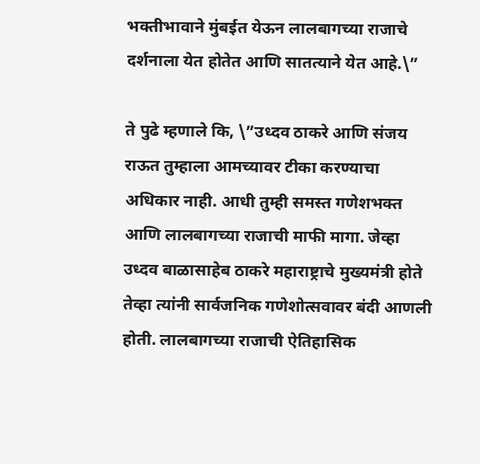भक्तीभावाने मुंबईत येऊन लालबागच्या राजाचे दर्शनाला येत होतेत आणि सातत्याने येत आहे.\”

ते पुढे म्हणाले कि, \”उध्दव ठाकरे आणि संजय राऊत तुम्हाला आमच्यावर टीका करण्याचा अधिकार नाही. आधी तुम्ही समस्त गणेशभक्त आणि लालबागच्या राजाची माफी मागा. जेव्हा उध्दव बाळासाहेब ठाकरे महाराष्ट्राचे मुख्यमंत्री होते तेव्हा त्यांनी सार्वजनिक गणेशोत्सवावर बंदी आणली होती. लालबागच्या राजाची ऐतिहासिक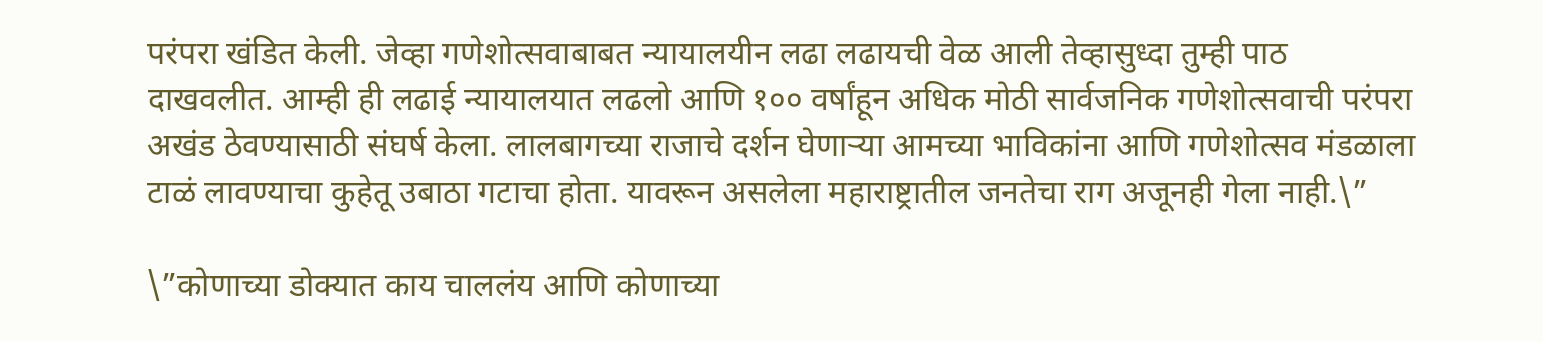परंपरा खंडित केली. जेव्हा गणेशोत्सवाबाबत न्यायालयीन लढा लढायची वेळ आली तेव्हासुध्दा तुम्ही पाठ दाखवलीत. आम्ही ही लढाई न्यायालयात लढलो आणि १०० वर्षांहून अधिक मोठी सार्वजनिक गणेशोत्सवाची परंपरा अखंड ठेवण्यासाठी संघर्ष केला. लालबागच्या राजाचे दर्शन घेणाऱ्या आमच्या भाविकांना आणि गणेशोत्सव मंडळाला टाळं लावण्याचा कुहेतू उबाठा गटाचा होता. यावरून असलेला महाराष्ट्रातील जनतेचा राग अजूनही गेला नाही.\”

\”कोणाच्या डोक्यात काय चाललंय आणि कोणाच्या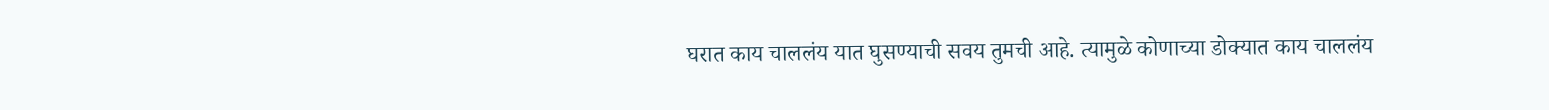घरात काय चाललंय यात घुसण्याची सवय तुमची आहे. त्यामुळे कोणाच्या डोक्यात काय चाललंय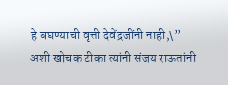हे बघण्याची वृत्ती देवेंद्रजींनी नाही,\” अशी खोचक टीका त्यांनी संजय राऊतांनी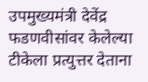उपमुख्यमंत्री देवेंद्र फडणवीसांवर केलेल्या टीकेला प्रत्युत्तर देताना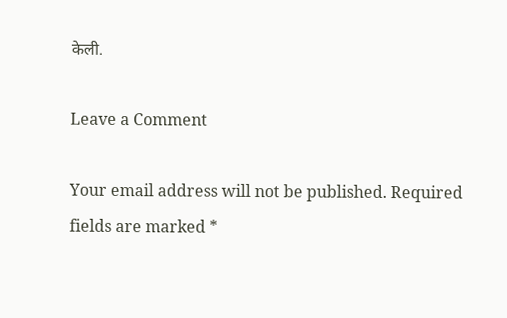केली.

Leave a Comment

Your email address will not be published. Required fields are marked *